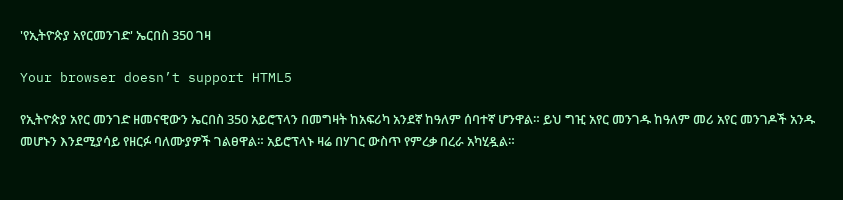'የኢትዮጵያ አየርመንገድ' ኤርበስ 350 ገዛ

Your browser doesn’t support HTML5

የኢትዮጵያ አየር መንገድ ዘመናዊውን ኤርበስ 350 አይሮፕላን በመግዛት ከአፍሪካ አንደኛ ከዓለም ሰባተኛ ሆንዋል። ይህ ግዢ አየር መንገዱ ከዓለም መሪ አየር መንገዶች አንዱ መሆኑን እንደሚያሳይ የዘርፉ ባለሙያዎች ገልፀዋል። አይሮፕላኑ ዛሬ በሃገር ውስጥ የምረቃ በረራ አካሂዷል።